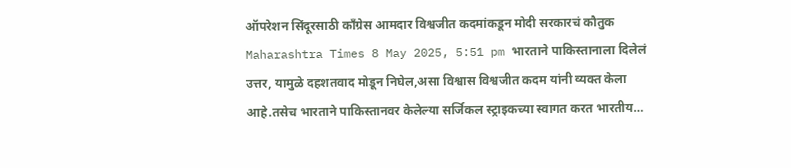ऑपरेशन सिंदूरसाठी काँग्रेस आमदार विश्वजीत कदमांकडून मोदी सरकारचं कौतुक
Maharashtra Times 8 May 2025, 5:51 pm भारताने पाकिस्तानाला दिलेलं उत्तर, यामुळे दहशतवाद मोडून निघेल,असा विश्वास विश्वजीत कदम यांनी व्यक्त केला आहे.तसेच भारताने पाकिस्तानवर केलेल्या सर्जिकल स्ट्राइकच्या स्वागत करत भारतीय…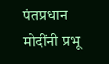पंतप्रधान मोदींनी प्रभू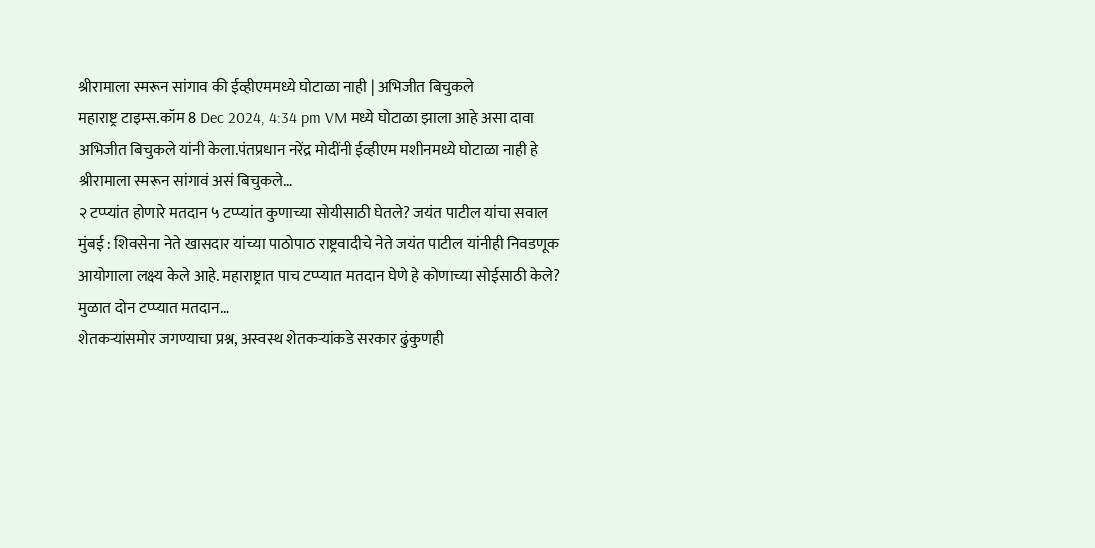श्रीरामाला स्मरून सांगाव की ईव्हीएममध्ये घोटाळा नाही | अभिजीत बिचुकले
महाराष्ट्र टाइम्स.कॉम 8 Dec 2024, 4:34 pm VM मध्ये घोटाळा झाला आहे असा दावा अभिजीत बिचुकले यांनी केला.पंतप्रधान नरेंद्र मोदींनी ईव्हीएम मशीनमध्ये घोटाळा नाही हे श्रीरामाला स्मरून सांगावं असं बिचुकले…
२ टप्प्यांत होणारे मतदान ५ टप्प्यांत कुणाच्या सोयीसाठी घेतले? जयंत पाटील यांचा सवाल
मुंबई : शिवसेना नेते खासदार यांच्या पाठोपाठ राष्ट्रवादीचे नेते जयंत पाटील यांनीही निवडणूक आयोगाला लक्ष्य केले आहे. महाराष्ट्रात पाच टप्प्यात मतदान घेणे हे कोणाच्या सोईसाठी केले? मुळात दोन टप्प्यात मतदान…
शेतकऱ्यांसमोर जगण्याचा प्रश्न, अस्वस्थ शेतकऱ्यांकडे सरकार ढुंकुणही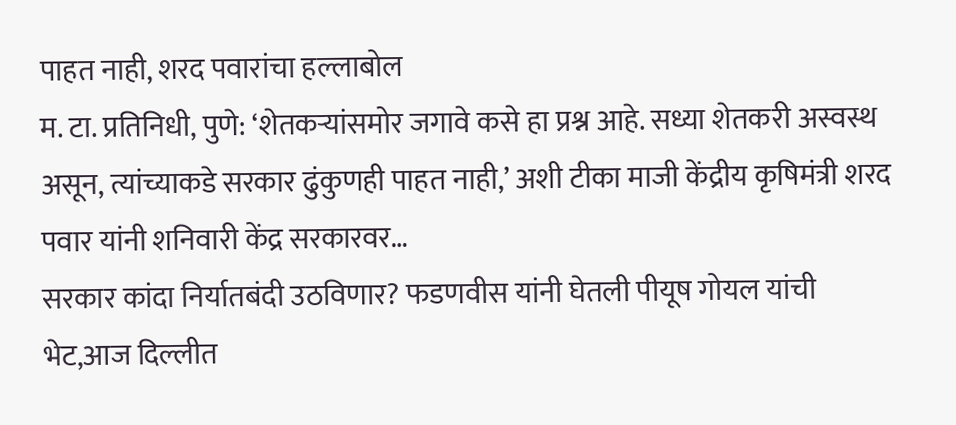पाहत नाही, शरद पवारांचा हल्लाबोल
म. टा. प्रतिनिधी, पुणे: ‘शेतकऱ्यांसमोर जगावे कसे हा प्रश्न आहे. सध्या शेतकरी अस्वस्थ असून, त्यांच्याकडे सरकार ढुंकुणही पाहत नाही,’ अशी टीका माजी केंद्रीय कृषिमंत्री शरद पवार यांनी शनिवारी केंद्र सरकारवर…
सरकार कांदा निर्यातबंदी उठविणार? फडणवीस यांनी घेतली पीयूष गोयल यांची भेट,आज दिल्लीत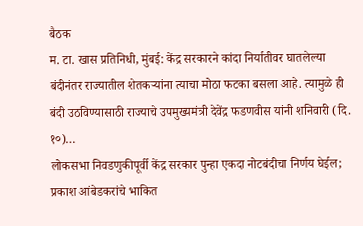बैठक
म. टा. खास प्रतिनिधी, मुंबई: केंद्र सरकारने कांदा निर्यातीवर घातलेल्या बंदीनंतर राज्यातील शेतकऱ्यांना त्याचा मोठा फटका बसला आहे. त्यामुळे ही बंदी उठविण्यासाठी राज्याचे उपमुख्यमंत्री देवेंद्र फडणवीस यांनी शनिवारी (दि. १०)…
लोकसभा निवडणुकीपूर्वी केंद्र सरकार पुन्हा एकदा नोटबंदीचा निर्णय घेईल; प्रकाश आंबेडकरांचे भाकित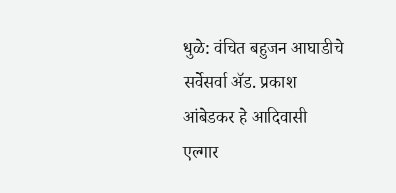धुळे: वंचित बहुजन आघाडीचे सर्वेसर्वा ॲड. प्रकाश आंबेडकर हे आदिवासी एल्गार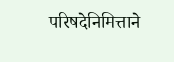परिषदेनिमित्ताने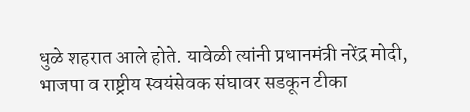धुळे शहरात आले होते. यावेळी त्यांनी प्रधानमंत्री नरेंद्र मोदी, भाजपा व राष्ट्रीय स्वयंसेवक संघावर सडकून टीका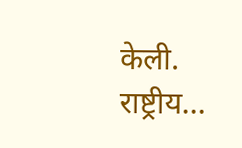केली. राष्ट्रीय…